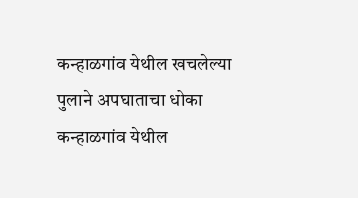कन्हाळगांव येथील खचलेल्या पुलाने अपघाताचा धोका
कन्हाळगांव येथील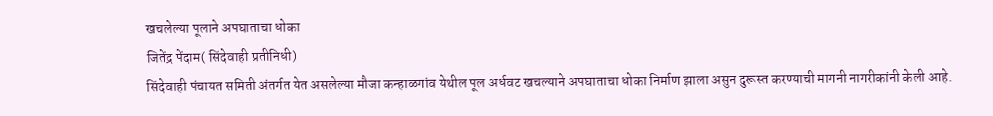खचलेल्या पूलाने अपघाताचा धोका
जितेंद्र पेंदाम( सिंदेवाही प्रतीनिधी)
सिंदेवाही पंचायत समिती अंतर्गत येत असलेल्या मौजा कन्हाळगांव येथील पूल अर्धवट खचल्याने अपघाताचा धोका निर्माण झाला असुन दुरूस्त करण्याची मागनी नागरीकांनी केली आहे.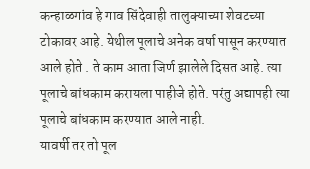कन्हाळगांव हे गाव सिंदेवाही तालुक्याच्या शेवटच्या टोकावर आहे. येथील पूलाचे अनेक वर्षा पासून करण्यात आले होते . ते काम आता जिर्ण झालेले दिसत आहे. त्या पूलाचे बांधकाम करायला पाहीजे होते. परंतु अद्यापही त्या पूलाचे बांधकाम करण्यात आले नाही.
यावर्षी तर तो पूल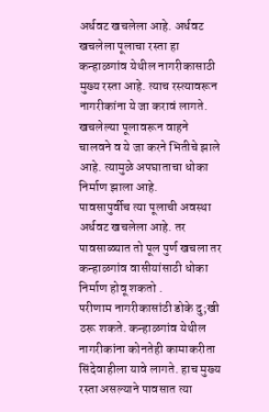अर्धवट खचलेला आहे. अर्धवट खचलेला पूलाचा रस्ता हा कन्हाळगांव येथील नागरीकासाठी मुख्य रस्ता आहे. त्याच रस्त्यावरून नागरीकांना ये जा करावं लागते.
खचलेल्या पूलावरून वाहने चालवने व ये जा करने भितीचे झाले आहे. त्यामुळे अपघाताचा धोका निर्माण झाला आहे.
पावसापुर्वीच त्या पूलाची अवस्था अर्धवट खचलेला आहे. तर पावसाळ्यात तो पूल पुर्ण खचला तर कन्हाळगांव वासीयांसाठी धोका निर्माण होवू शकतो .
परीणाम नागरीकासांठी डोके दु;खी ठरू शकते. कन्हाळगांव येथील नागरीकांना कोनतेही कामाकरीता सिंदेवाहीला यावे लागते. हाच मुख्य रस्ता असल्याने पावसात त्या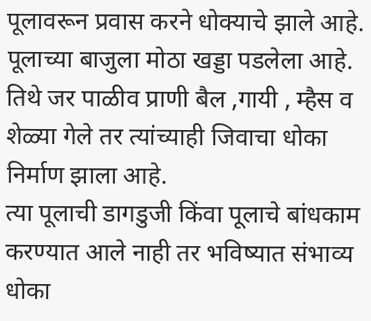पूलावरून प्रवास करने धोक्याचे झाले आहे.
पूलाच्या बाजुला मोठा खड्डा पडलेला आहे. तिथे जर पाळीव प्राणी बैल ,गायी , म्हैस व शेळ्या गेले तर त्यांच्याही जिवाचा धोका निर्माण झाला आहे.
त्या पूलाची डागडुजी किंवा पूलाचे बांधकाम करण्यात आले नाही तर भविष्यात संभाव्य धोका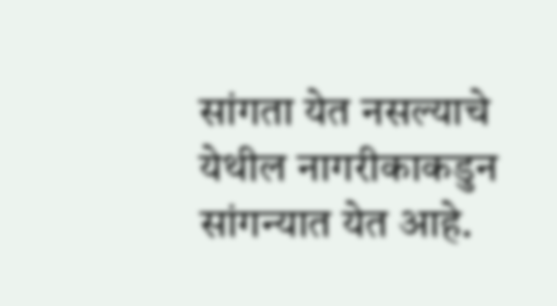सांगता येत नसल्याचे येथील नागरीकाकडुन सांगन्यात येत आहे.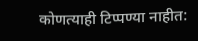कोणत्याही टिप्पण्या नाहीत: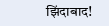झिंदाबाद!